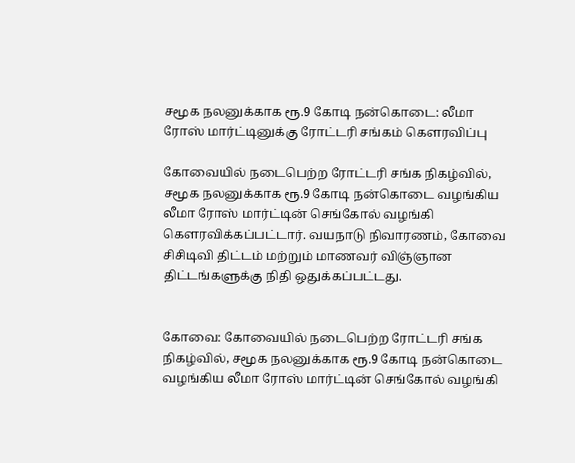சமூக நலனுக்காக ரூ.9 கோடி நன்கொடை: லீமா ரோஸ் மார்ட்டினுக்கு ரோட்டரி சங்கம் கௌரவிப்பு

கோவையில் நடைபெற்ற ரோட்டரி சங்க நிகழ்வில், சமூக நலனுக்காக ரூ.9 கோடி நன்கொடை வழங்கிய லீமா ரோஸ் மார்ட்டின் செங்கோல் வழங்கி கௌரவிக்கப்பட்டார். வயநாடு நிவாரணம், கோவை சிசிடிவி திட்டம் மற்றும் மாணவர் விஞ்ஞான திட்டங்களுக்கு நிதி ஒதுக்கப்பட்டது.


கோவை: கோவையில் நடைபெற்ற ரோட்டரி சங்க நிகழ்வில், சமூக நலனுக்காக ரூ.9 கோடி நன்கொடை வழங்கிய லீமா ரோஸ் மார்ட்டின் செங்கோல் வழங்கி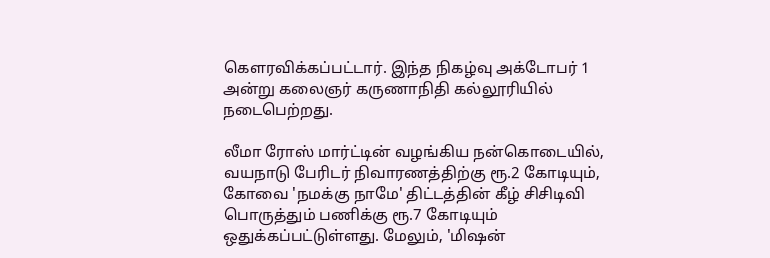கௌரவிக்கப்பட்டார். இந்த நிகழ்வு அக்டோபர் 1 அன்று கலைஞர் கருணாநிதி கல்லூரியில் நடைபெற்றது.

லீமா ரோஸ் மார்ட்டின் வழங்கிய நன்கொடையில், வயநாடு பேரிடர் நிவாரணத்திற்கு ரூ.2 கோடியும், கோவை 'நமக்கு நாமே' திட்டத்தின் கீழ் சிசிடிவி பொருத்தும் பணிக்கு ரூ.7 கோடியும் ஒதுக்கப்பட்டுள்ளது. மேலும், 'மிஷன்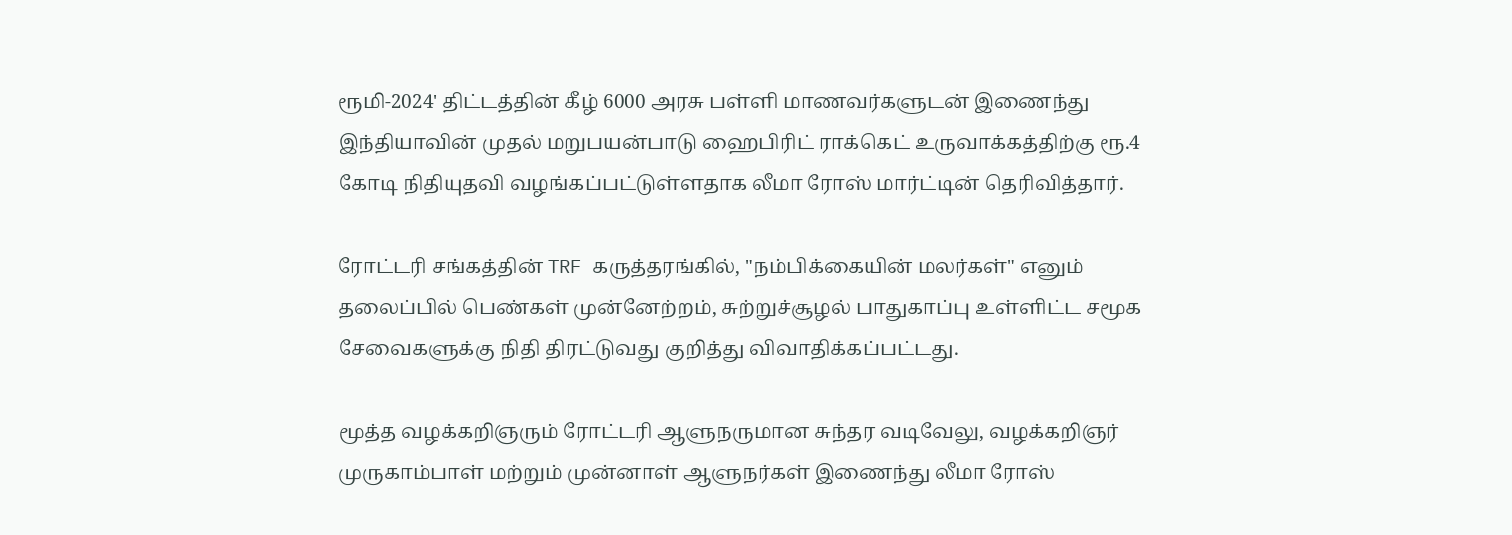ரூமி-2024' திட்டத்தின் கீழ் 6000 அரசு பள்ளி மாணவர்களுடன் இணைந்து இந்தியாவின் முதல் மறுபயன்பாடு ஹைபிரிட் ராக்கெட் உருவாக்கத்திற்கு ரூ.4 கோடி நிதியுதவி வழங்கப்பட்டுள்ளதாக லீமா ரோஸ் மார்ட்டின் தெரிவித்தார்.

ரோட்டரி சங்கத்தின் TRF கருத்தரங்கில், "நம்பிக்கையின் மலர்கள்" எனும் தலைப்பில் பெண்கள் முன்னேற்றம், சுற்றுச்சூழல் பாதுகாப்பு உள்ளிட்ட சமூக சேவைகளுக்கு நிதி திரட்டுவது குறித்து விவாதிக்கப்பட்டது.

மூத்த வழக்கறிஞரும் ரோட்டரி ஆளுநருமான சுந்தர வடிவேலு, வழக்கறிஞர் முருகாம்பாள் மற்றும் முன்னாள் ஆளுநர்கள் இணைந்து லீமா ரோஸ்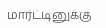மார்ட்டினுக்கு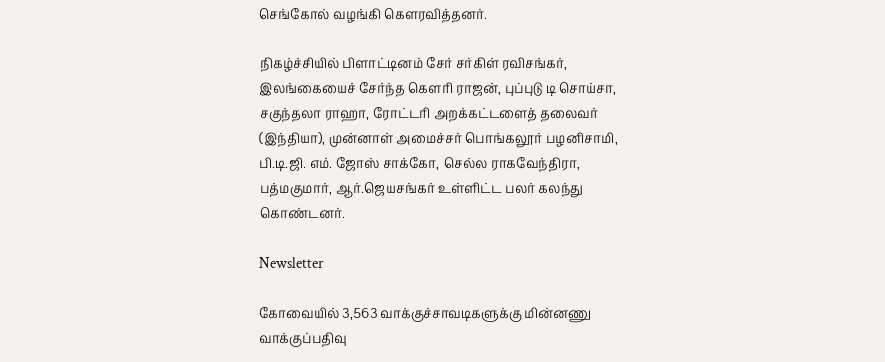செங்கோல் வழங்கி கௌரவித்தனர்.

நிகழ்ச்சியில் பிளாட்டினம் சேர் சர்கிள் ரவிசங்கர், இலங்கையைச் சேர்ந்த கௌரி ராஜன், புப்புடு டி சொய்சா, சகுந்தலா ராஹா, ரோட்டரி அறக்கட்டளைத் தலைவர் (இந்தியா), முன்னாள் அமைச்சர் பொங்கலூர் பழனிசாமி, பி.டி.ஜி. எம். ஜோஸ் சாக்கோ, செல்ல ராகவேந்திரா, பத்மகுமார், ஆர்.ஜெயசங்கர் உள்ளிட்ட பலர் கலந்து கொண்டனர்.

Newsletter

கோவையில் 3,563 வாக்குச்சாவடிகளுக்கு மின்னணு வாக்குப்பதிவு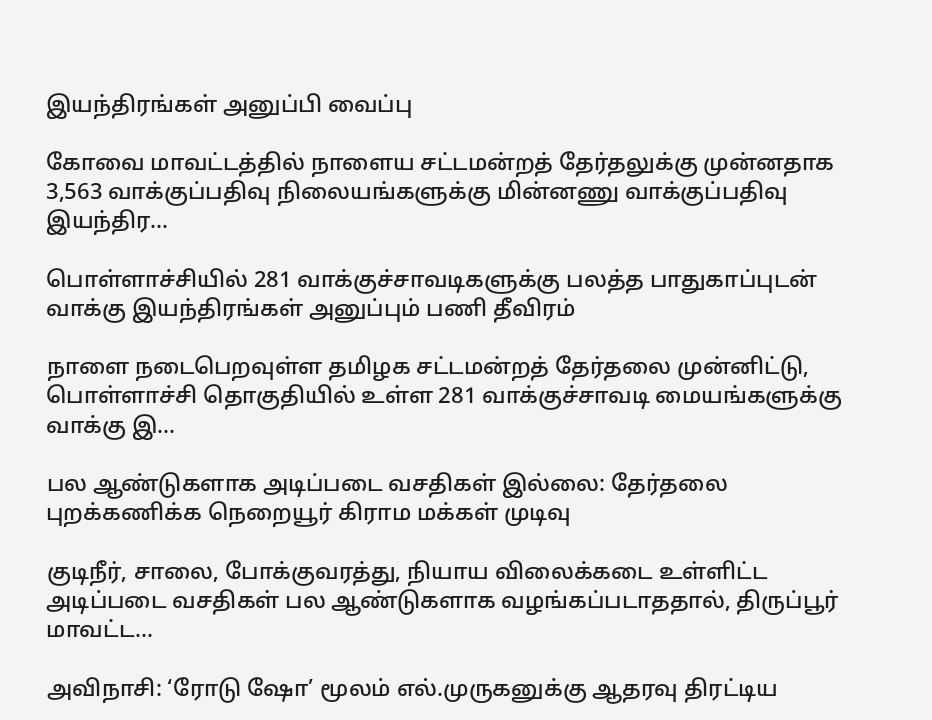இயந்திரங்கள் அனுப்பி வைப்பு

கோவை மாவட்டத்தில் நாளைய சட்டமன்றத் தேர்தலுக்கு முன்னதாக 3,563 வாக்குப்பதிவு நிலையங்களுக்கு மின்னணு வாக்குப்பதிவு இயந்திர...

பொள்ளாச்சியில் 281 வாக்குச்சாவடிகளுக்கு பலத்த பாதுகாப்புடன் வாக்கு இயந்திரங்கள் அனுப்பும் பணி தீவிரம்

நாளை நடைபெறவுள்ள தமிழக சட்டமன்றத் தேர்தலை முன்னிட்டு, பொள்ளாச்சி தொகுதியில் உள்ள 281 வாக்குச்சாவடி மையங்களுக்கு வாக்கு இ...

பல ஆண்டுகளாக அடிப்படை வசதிகள் இல்லை: தேர்தலை புறக்கணிக்க நெறையூர் கிராம மக்கள் முடிவு

குடிநீர், சாலை, போக்குவரத்து, நியாய விலைக்கடை உள்ளிட்ட அடிப்படை வசதிகள் பல ஆண்டுகளாக வழங்கப்படாததால், திருப்பூர் மாவட்ட...

அவிநாசி: ‘ரோடு ஷோ’ மூலம் எல்.முருகனுக்கு ஆதரவு திரட்டிய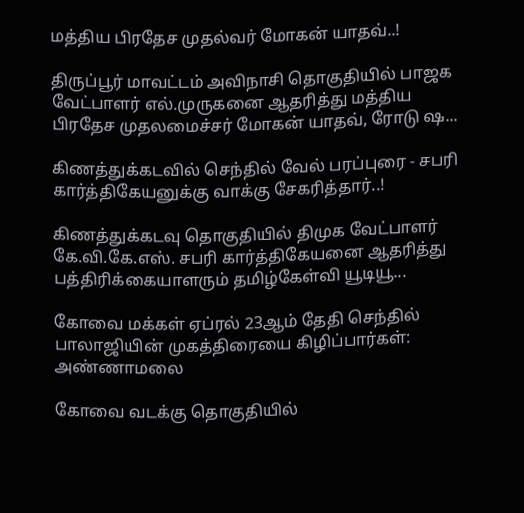மத்திய பிரதேச முதல்வர் மோகன் யாதவ்..!

திருப்பூர் மாவட்டம் அவிநாசி தொகுதியில் பாஜக வேட்பாளர் எல்.முருகனை ஆதரித்து மத்திய பிரதேச முதலமைச்சர் மோகன் யாதவ், ரோடு ஷ...

கிணத்துக்கடவில் செந்தில் வேல் பரப்புரை - சபரி கார்த்திகேயனுக்கு வாக்கு சேகரித்தார்..!

கிணத்துக்கடவு தொகுதியில் திமுக வேட்பாளர் கே.வி.கே.எஸ். சபரி கார்த்திகேயனை ஆதரித்து பத்திரிக்கையாளரும் தமிழ்கேள்வி யூடியூ...

கோவை மக்கள் ஏப்ரல் 23ஆம் தேதி செந்தில் பாலாஜியின் முகத்திரையை கிழிப்பார்கள்: அண்ணாமலை

கோவை வடக்கு தொகுதியில்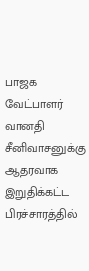பாஜக வேட்பாளர் வானதி சீனிவாசனுக்கு ஆதரவாக இறுதிக்கட்ட பிரச்சாரத்தில்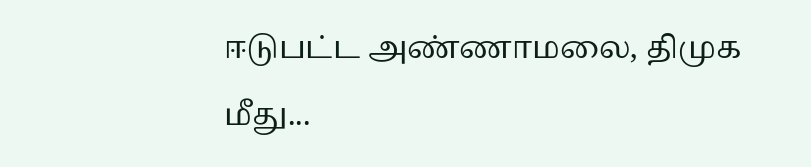ஈடுபட்ட அண்ணாமலை, திமுக மீது...